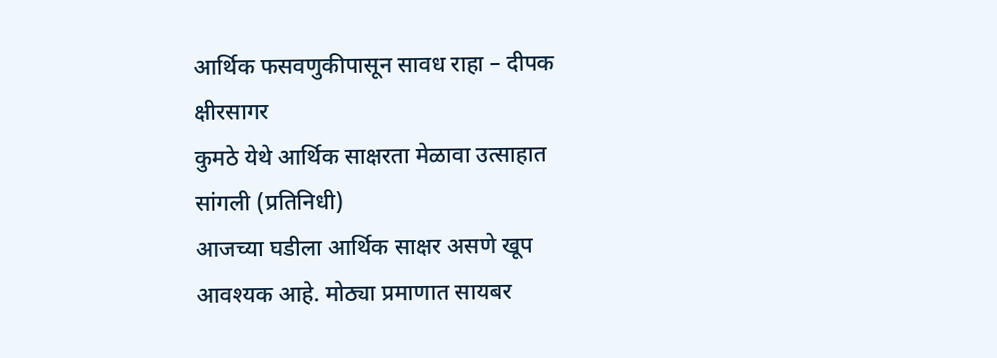आर्थिक फसवणुकीपासून सावध राहा – दीपक क्षीरसागर
कुमठे येथे आर्थिक साक्षरता मेळावा उत्साहात
सांगली (प्रतिनिधी)
आजच्या घडीला आर्थिक साक्षर असणे खूप आवश्यक आहे. मोठ्या प्रमाणात सायबर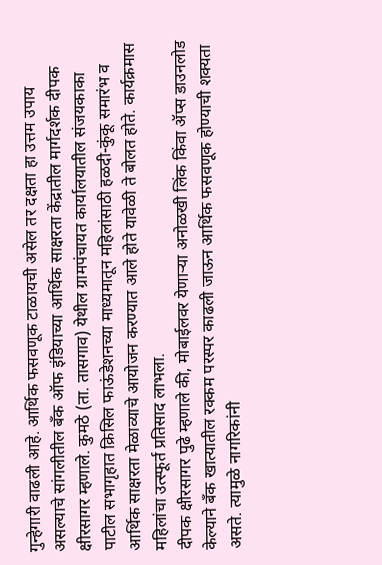गुन्हेगारी वाढली आहे. आर्थिक फसवणूक टाळायची असेल तर दक्षता हा उत्तम उपाय असल्याचे सांगलीतील बँक ऑफ इंडियाच्या आर्थिक साक्षरता केंद्रातील मार्गदर्शक दीपक क्षीरसागर म्हणाले. कुमठे (ता. तासगाव) येथील ग्रामपंचायत कार्यालयातील संजयकाका पाटील सभागृहात क्रिसिल फाऊंडेशनच्या माध्यमातून महिलांसाठी हळदी-कुंकू समारंभ व आर्थिक साक्षरता मेळाव्याचे आयोजन करण्यात आले होते यावेळी ते बोलत होते. कार्यक्रमास महिलांचा उत्स्फूर्त प्रतिसाद लाभला.
दीपक क्षीरसागर पुढे म्हणाले की, मोबाईलवर येणाऱ्या अनोळखी लिंक किंवा ॲप्स डाउनलोड केल्याने बँक खात्यातील रक्कम परस्पर काढली जाऊन आर्थिक फसवणूक होण्याची शक्यता असते. त्यामुळे नागरिकांनी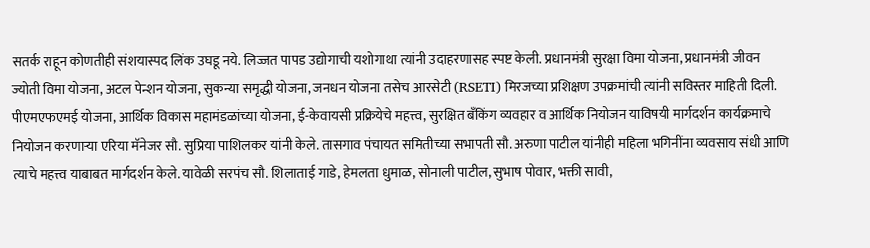सतर्क राहून कोणतीही संशयास्पद लिंक उघडू नये. लिज्जत पापड उद्योगाची यशोगाथा त्यांनी उदाहरणासह स्पष्ट केली. प्रधानमंत्री सुरक्षा विमा योजना, प्रधानमंत्री जीवन ज्योती विमा योजना, अटल पेन्शन योजना, सुकन्या समृद्धी योजना, जनधन योजना तसेच आरसेटी (RSETI) मिरजच्या प्रशिक्षण उपक्रमांची त्यांनी सविस्तर माहिती दिली.
पीएमएफएमई योजना, आर्थिक विकास महामंडळांच्या योजना, ई-केवायसी प्रक्रियेचे महत्त्व, सुरक्षित बँकिंग व्यवहार व आर्थिक नियोजन याविषयी मार्गदर्शन कार्यक्रमाचे नियोजन करणाऱ्या एरिया मॅनेजर सौ. सुप्रिया पाशिलकर यांनी केले. तासगाव पंचायत समितीच्या सभापती सौ. अरुणा पाटील यांनीही महिला भगिनींना व्यवसाय संधी आणि त्याचे महत्त्व याबाबत मार्गदर्शन केले. यावेळी सरपंच सौ. शिलाताई गाडे, हेमलता धुमाळ, सोनाली पाटील, सुभाष पोवार, भक्ती सावी,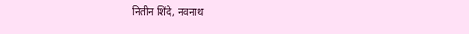नितीन शिंदे, नवनाथ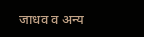जाधव व अन्य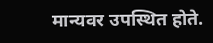मान्यवर उपस्थित होते.